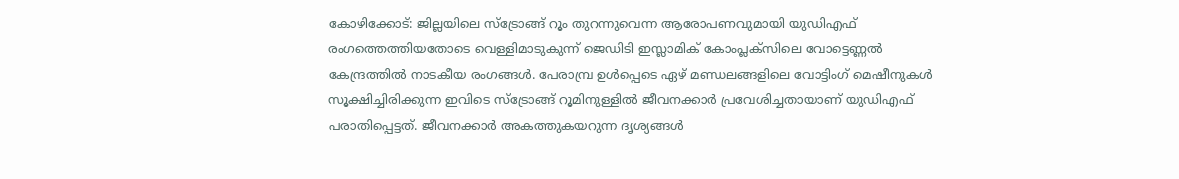കോഴിക്കോട്: ജില്ലയിലെ സ്ട്രോങ്ങ് റൂം തുറന്നുവെന്ന ആരോപണവുമായി യുഡിഎഫ് രംഗത്തെത്തിയതോടെ വെള്ളിമാടുകുന്ന് ജെഡിടി ഇസ്ലാമിക് കോംപ്ലക്സിലെ വോട്ടെണ്ണൽ കേന്ദ്രത്തിൽ നാടകീയ രംഗങ്ങൾ. പേരാമ്പ്ര ഉൾപ്പെടെ ഏഴ് മണ്ഡലങ്ങളിലെ വോട്ടിംഗ് മെഷീനുകൾ സൂക്ഷിച്ചിരിക്കുന്ന ഇവിടെ സ്ട്രോങ്ങ് റൂമിനുള്ളിൽ ജീവനക്കാർ പ്രവേശിച്ചതായാണ് യുഡിഎഫ് പരാതിപ്പെട്ടത്. ജീവനക്കാർ അകത്തുകയറുന്ന ദൃശ്യങ്ങൾ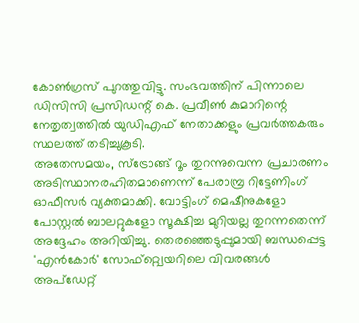കോൺഗ്രസ് പുറത്തുവിട്ടു. സംഭവത്തിന് പിന്നാലെ ഡിസിസി പ്രസിഡന്റ് കെ. പ്രവീൺ കുമാറിന്റെ നേതൃത്വത്തിൽ യുഡിഎഫ് നേതാക്കളും പ്രവർത്തകരും സ്ഥലത്ത് തടിച്ചുകൂടി.
അതേസമയം, സ്ട്രോങ്ങ് റൂം തുറന്നുവെന്ന പ്രചാരണം അടിസ്ഥാനരഹിതമാണെന്ന് പേരാമ്പ്ര റിട്ടേണിംഗ് ഓഫീസർ വ്യക്തമാക്കി. വോട്ടിംഗ് മെഷീനുകളോ പോസ്റ്റൽ ബാലറ്റുകളോ സൂക്ഷിച്ച മുറിയല്ല തുറന്നതെന്ന് അദ്ദേഹം അറിയിച്ചു. തെരഞ്ഞെടുപ്പുമായി ബന്ധപ്പെട്ട 'എൻകോർ' സോഫ്റ്റ്വെയറിലെ വിവരങ്ങൾ അപ്ഡേറ്റ്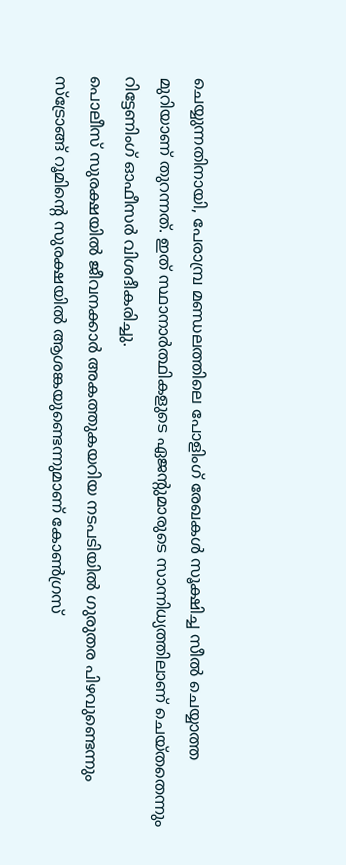ചെയ്യുന്നതിനായി, പേരാമ്പ്ര മണ്ഡലത്തിലെ പോളിംഗ് രേഖകൾ സൂക്ഷിച്ച സീൽ ചെയ്യാത്ത മുറിയാണ് തുറന്നത്. ഇത് സ്ഥാനാർത്ഥികളുടെ ഏജന്റുമാരുടെ സാന്നിധ്യത്തിലാണ് ചെയ്തതെന്നും റിട്ടേണിംഗ് ഓഫീസർ വിശദീകരിച്ചു.
പൊലീസ് സുരക്ഷയിൽ ജീവനക്കാർ അകത്തുകയറിയ നടപടിയിൽ ഗുരുതര പിഴവുണ്ടെന്നും സ്ട്രോങ്ങ് റൂമിന്റെ സുരക്ഷയിൽ ആശങ്കയുണ്ടെന്നുമാണ് കോൺഗ്രസ്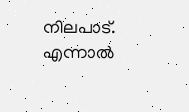നിലപാട്. എന്നാൽ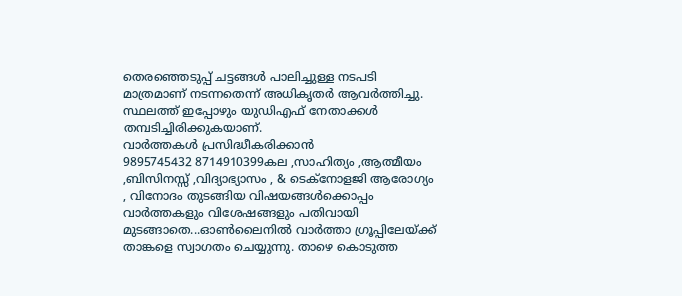തെരഞ്ഞെടുപ്പ് ചട്ടങ്ങൾ പാലിച്ചുള്ള നടപടി മാത്രമാണ് നടന്നതെന്ന് അധികൃതർ ആവർത്തിച്ചു. സ്ഥലത്ത് ഇപ്പോഴും യുഡിഎഫ് നേതാക്കൾ തമ്പടിച്ചിരിക്കുകയാണ്.
വാർത്തകൾ പ്രസിദ്ധീകരിക്കാൻ
9895745432 8714910399കല ,സാഹിത്യം ,ആത്മീയം ,ബിസിനസ്സ് ,വിദ്യാഭ്യാസം , & ടെക്നോളജി ആരോഗ്യം , വിനോദം തുടങ്ങിയ വിഷയങ്ങൾക്കൊപ്പം വാർത്തകളും വിശേഷങ്ങളും പതിവായി മുടങ്ങാതെ...ഓൺലൈനിൽ വാർത്താ ഗ്രൂപ്പിലേയ്ക്ക് താങ്കളെ സ്വാഗതം ചെയ്യുന്നു. താഴെ കൊടുത്ത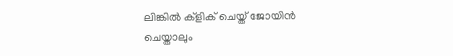ലിങ്കിൽ ക്ളിക് ചെയ്ത് ജോയിൻ ചെയ്താലും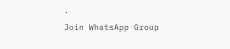.
Join WhatsApp Group